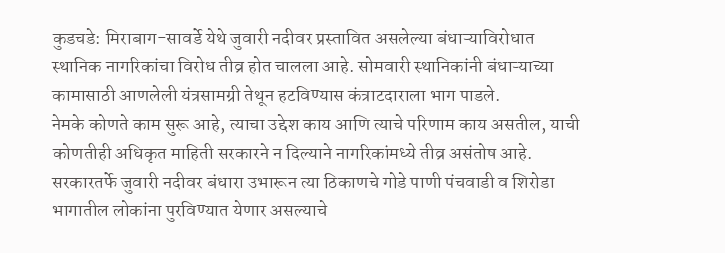कुडचडे: मिराबाग-सावर्डे येथे जुवारी नदीवर प्रस्तावित असलेल्या बंधाऱ्याविरोधात स्थानिक नागरिकांचा विरोध तीव्र होत चालला आहे. सोमवारी स्थानिकांनी बंधाऱ्याच्या कामासाठी आणलेली यंत्रसामग्री तेथून हटविण्यास कंत्राटदाराला भाग पाडले.
नेमके कोणते काम सुरू आहे, त्याचा उद्देश काय आणि त्याचे परिणाम काय असतील, याची कोणतीही अधिकृत माहिती सरकारने न दिल्याने नागरिकांमध्ये तीव्र असंतोष आहे. सरकारतर्फे जुवारी नदीवर बंधारा उभारून त्या ठिकाणचे गोडे पाणी पंचवाडी व शिरोडा भागातील लोकांना पुरविण्यात येणार असल्याचे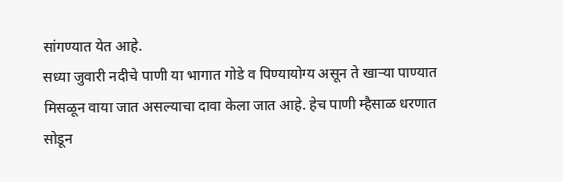सांगण्यात येत आहे.
सध्या जुवारी नदीचे पाणी या भागात गोडे व पिण्यायोग्य असून ते खाऱ्या पाण्यात मिसळून वाया जात असल्याचा दावा केला जात आहे. हेच पाणी म्हैसाळ धरणात सोडून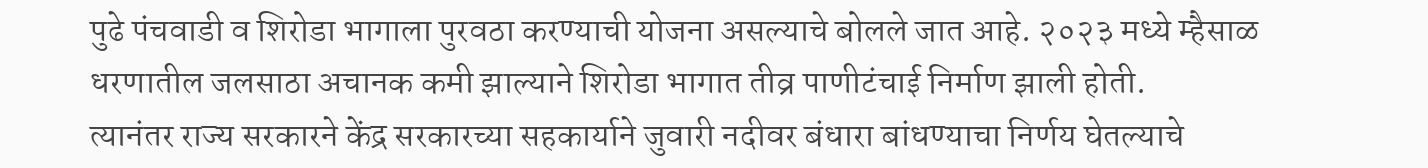पुढे पंचवाडी व शिरोडा भागाला पुरवठा करण्याची योजना असल्याचे बोलले जात आहे. २०२३ मध्ये म्हैसाळ धरणातील जलसाठा अचानक कमी झाल्याने शिरोडा भागात तीव्र पाणीटंचाई निर्माण झाली होती.
त्यानंतर राज्य सरकारने केंद्र सरकारच्या सहकार्याने जुवारी नदीवर बंधारा बांधण्याचा निर्णय घेतल्याचे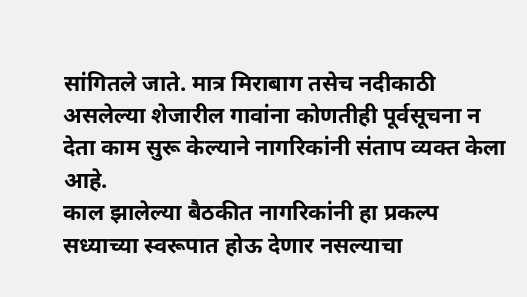सांगितले जाते. मात्र मिराबाग तसेच नदीकाठी असलेल्या शेजारील गावांना कोणतीही पूर्वसूचना न देता काम सुरू केल्याने नागरिकांनी संताप व्यक्त केला आहे.
काल झालेल्या बैठकीत नागरिकांनी हा प्रकल्प सध्याच्या स्वरूपात होऊ देणार नसल्याचा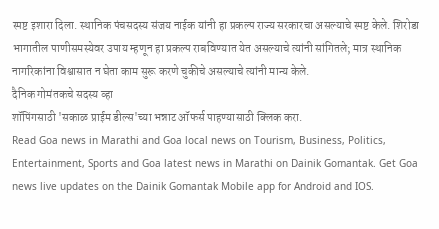स्पष्ट इशारा दिला. स्थानिक पंचसदस्य संजय नाईक यांनी हा प्रकल्प राज्य सरकारचा असल्याचे स्पष्ट केले. शिरोडा भागातील पाणीसमस्येवर उपाय म्हणून हा प्रकल्प राबविण्यात येत असल्याचे त्यांनी सांगितले; मात्र स्थानिक नागरिकांना विश्वासात न घेता काम सुरू करणे चुकीचे असल्याचे त्यांनी मान्य केले.
दैनिक गोमंतकचे सदस्य व्हा
शॉपिंगसाठी 'सकाळ प्राईम डील्स'च्या भन्नाट ऑफर्स पाहण्यासाठी क्लिक करा.
Read Goa news in Marathi and Goa local news on Tourism, Business, Politics, Entertainment, Sports and Goa latest news in Marathi on Dainik Gomantak. Get Goa news live updates on the Dainik Gomantak Mobile app for Android and IOS.